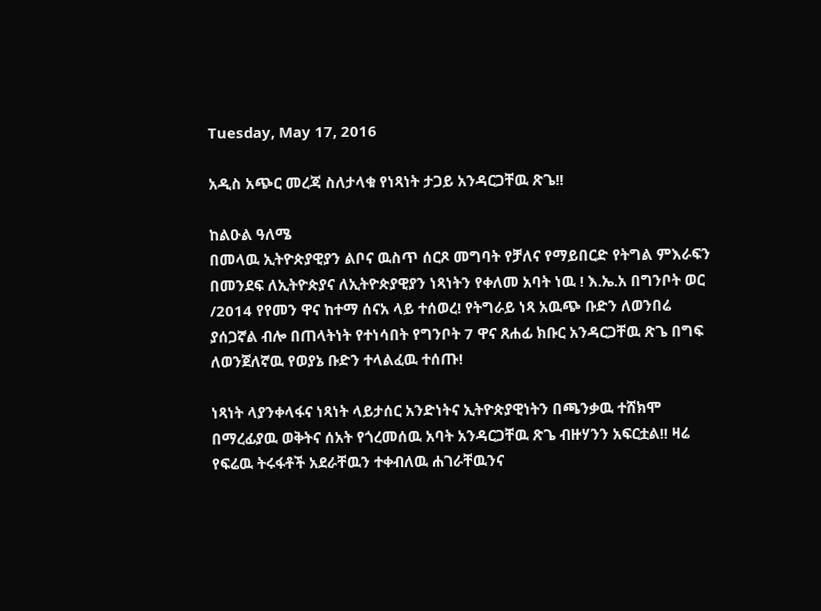Tuesday, May 17, 2016

አዲስ አጭር መረጃ ስለታላቁ የነጻነት ታጋይ አንዳርጋቸዉ ጽጌ!!

ከልዑል ዓለሜ
በመላዉ ኢትዮጵያዊያን ልቦና ዉስጥ ሰርጾ መግባት የቻለና የማይበርድ የትግል ምእራፍን በመንደፍ ለኢትዮጵያና ለኢትዮጵያዊያን ነጻነትን የቀለመ አባት ነዉ ! እ.ኤ.አ በግንቦት ወር /2014 የየመን ዋና ከተማ ሰናአ ላይ ተሰወረ! የትግራይ ነጻ አዉጭ ቡድን ለወንበሬ ያሰጋኛል ብሎ በጠላትነት የተነሳበት የግንቦት 7 ዋና ጸሐፊ ክቡር አንዳርጋቸዉ ጽጌ በግፍ ለወንጀለኛዉ የወያኔ ቡድን ተላልፈዉ ተሰጡ!

ነጻነት ላያንቀላፋና ነጻነት ላይታሰር አንድነትና ኢትዮጵያዊነትን በጫንቃዉ ተሸክሞ በማረፊያዉ ወቅትና ሰአት የጎረመሰዉ አባት አንዳርጋቸዉ ጽጌ ብዙሃንን አፍርቷል!! ዛሬ የፍሬዉ ትሩፋቶች አደራቸዉን ተቀብለዉ ሐገራቸዉንና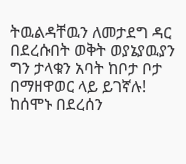ትዉልዳቸዉን ለመታደግ ዳር በደረሱበት ወቅት ወያኔያዉያን ግን ታላቁን አባት ከቦታ ቦታ በማዘዋወር ላይ ይገኛሉ! ከሰሞኑ በደረሰን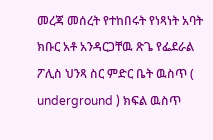መረጃ መሰረት የተከበሩት የነጻነት አባት ክቡር አቶ አንዳርጋቸዉ ጽጌ የፌደራል ፖሊስ ህንጻ ስር ምድር ቤት ዉስጥ ( underground ) ክፍል ዉስጥ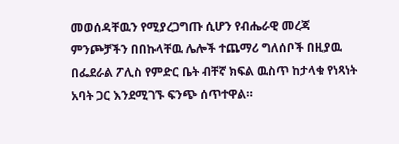መወሰዳቸዉን የሚያረጋግጡ ሲሆን የብሔራዊ መረጃ ምንጮቻችን በበኩላቸዉ ሌሎች ተጨማሪ ግለሰቦች በዚያዉ በፌደራል ፖሊስ የምድር ቤት ብቸኛ ክፍል ዉስጥ ከታላቁ የነጻነት አባት ጋር እንደሚገኙ ፍንጭ ሰጥተዋል።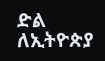ድል ለኢትዮጵያ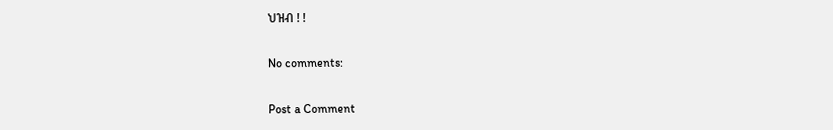ህዝብ ! !

No comments:

Post a Comment